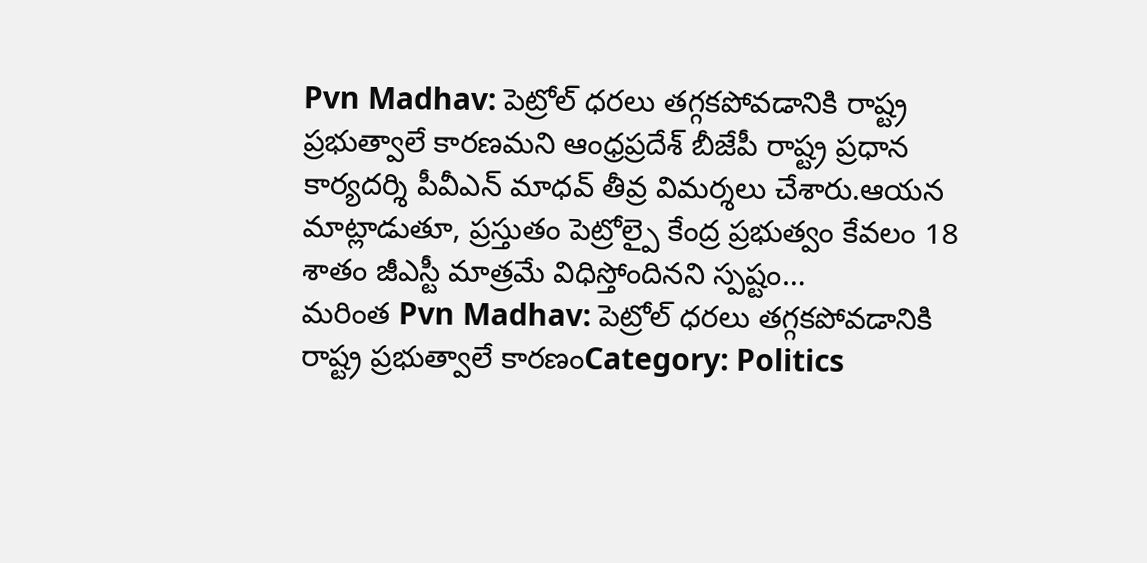Pvn Madhav: పెట్రోల్ ధరలు తగ్గకపోవడానికి రాష్ట్ర ప్రభుత్వాలే కారణమని ఆంధ్రప్రదేశ్ బీజేపీ రాష్ట్ర ప్రధాన కార్యదర్శి పీవీఎన్ మాధవ్ తీవ్ర విమర్శలు చేశారు.ఆయన మాట్లాడుతూ, ప్రస్తుతం పెట్రోల్పై కేంద్ర ప్రభుత్వం కేవలం 18 శాతం జీఎస్టీ మాత్రమే విధిస్తోందినని స్పష్టం…
మరింత Pvn Madhav: పెట్రోల్ ధరలు తగ్గకపోవడానికి రాష్ట్ర ప్రభుత్వాలే కారణంCategory: Politics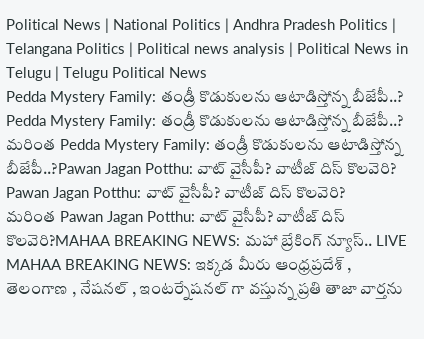Political News | National Politics | Andhra Pradesh Politics | Telangana Politics | Political news analysis | Political News in Telugu | Telugu Political News
Pedda Mystery Family: తండ్రీ కొడుకులను ఆటాడిస్తోన్న బీజేపీ..?
Pedda Mystery Family: తండ్రీ కొడుకులను ఆటాడిస్తోన్న బీజేపీ..?
మరింత Pedda Mystery Family: తండ్రీ కొడుకులను ఆటాడిస్తోన్న బీజేపీ..?Pawan Jagan Potthu: వాట్ వైసీపీ? వాటీజ్ దిస్ కొలవెరి?
Pawan Jagan Potthu: వాట్ వైసీపీ? వాటీజ్ దిస్ కొలవెరి?
మరింత Pawan Jagan Potthu: వాట్ వైసీపీ? వాటీజ్ దిస్ కొలవెరి?MAHAA BREAKING NEWS: మహా బ్రేకింగ్ న్యూస్.. LIVE
MAHAA BREAKING NEWS: ఇక్కడ మీరు ఆంధ్రప్రదేశ్ , తెలంగాణ , నేషనల్ , ఇంటర్నేషనల్ గా వస్తున్న ప్రతి తాజా వార్తను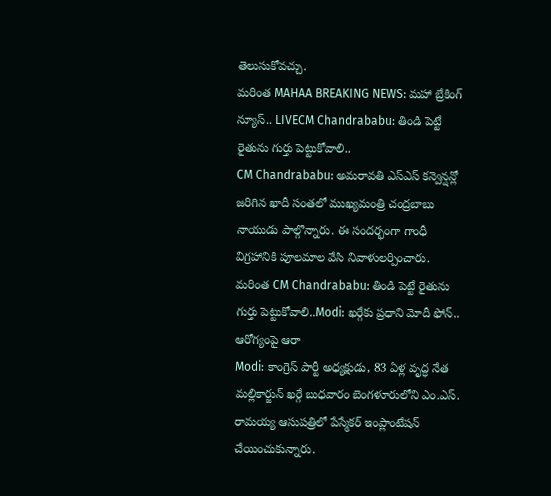తెలుసుకోవచ్చు.
మరింత MAHAA BREAKING NEWS: మహా బ్రేకింగ్ న్యూస్.. LIVECM Chandrababu: తిండి పెట్టే రైతును గుర్తు పెట్టుకోవాలి..
CM Chandrababu: అమరావతి ఎస్ఎస్ కన్వెన్షన్లో జరిగిన ఖాదీ సంతలో ముఖ్యమంత్రి చంద్రబాబు నాయుడు పాల్గొన్నారు. ఈ సందర్భంగా గాంధీ విగ్రహానికి పూలమాల వేసి నివాళులర్పించారు.
మరింత CM Chandrababu: తిండి పెట్టే రైతును గుర్తు పెట్టుకోవాలి..Modi: ఖర్గేకు ప్రధాని మోదీ ఫోన్.. ఆరోగ్యంపై ఆరా
Modi: కాంగ్రెస్ పార్టీ అధ్యక్షుడు, 83 ఏళ్ల వృద్ధ నేత మల్లికార్జున్ ఖర్గే బుధవారం బెంగళూరులోని ఎం.ఎస్. రామయ్య ఆసుపత్రిలో పేస్మేకర్ ఇంప్లాంటేషన్ చేయించుకున్నారు.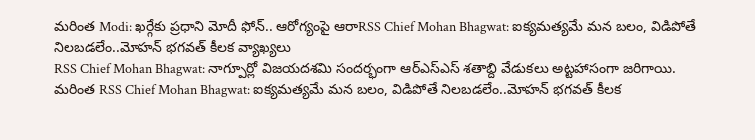మరింత Modi: ఖర్గేకు ప్రధాని మోదీ ఫోన్.. ఆరోగ్యంపై ఆరాRSS Chief Mohan Bhagwat: ఐక్యమత్యమే మన బలం, విడిపోతే నిలబడలేం..మోహన్ భగవత్ కీలక వ్యాఖ్యలు
RSS Chief Mohan Bhagwat: నాగ్పూర్లో విజయదశమి సందర్భంగా ఆర్ఎస్ఎస్ శతాబ్ది వేడుకలు అట్టహాసంగా జరిగాయి.
మరింత RSS Chief Mohan Bhagwat: ఐక్యమత్యమే మన బలం, విడిపోతే నిలబడలేం..మోహన్ భగవత్ కీలక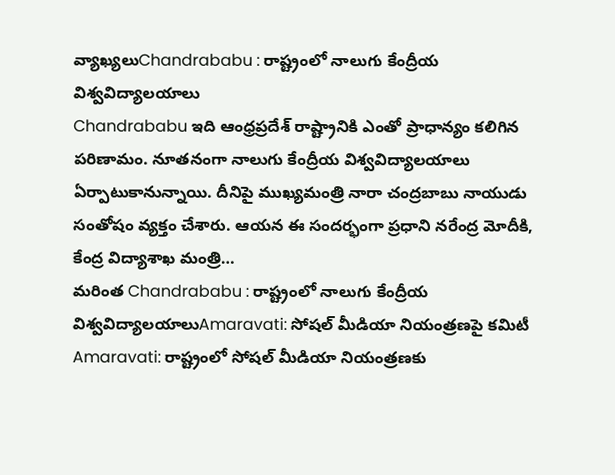వ్యాఖ్యలుChandrababu : రాష్ట్రంలో నాలుగు కేంద్రీయ విశ్వవిద్యాలయాలు
Chandrababu ఇది ఆంధ్రప్రదేశ్ రాష్ట్రానికి ఎంతో ప్రాధాన్యం కలిగిన పరిణామం. నూతనంగా నాలుగు కేంద్రీయ విశ్వవిద్యాలయాలు ఏర్పాటుకానున్నాయి. దీనిపై ముఖ్యమంత్రి నారా చంద్రబాబు నాయుడు సంతోషం వ్యక్తం చేశారు. ఆయన ఈ సందర్భంగా ప్రధాని నరేంద్ర మోదీకి, కేంద్ర విద్యాశాఖ మంత్రి…
మరింత Chandrababu : రాష్ట్రంలో నాలుగు కేంద్రీయ విశ్వవిద్యాలయాలుAmaravati: సోషల్ మీడియా నియంత్రణపై కమిటీ
Amaravati: రాష్ట్రంలో సోషల్ మీడియా నియంత్రణకు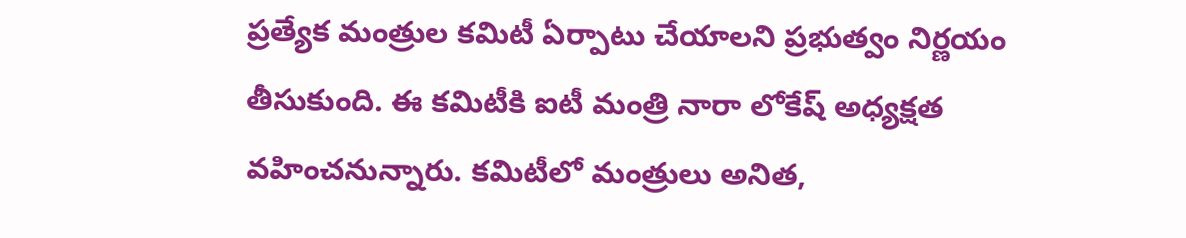ప్రత్యేక మంత్రుల కమిటీ ఏర్పాటు చేయాలని ప్రభుత్వం నిర్ణయం తీసుకుంది. ఈ కమిటీకి ఐటీ మంత్రి నారా లోకేష్ అధ్యక్షత వహించనున్నారు. కమిటీలో మంత్రులు అనిత,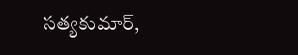సత్యకుమార్,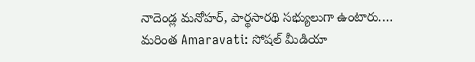నాదెండ్ల మనోహర్, పార్థసారథి సభ్యులుగా ఉంటారు.…
మరింత Amaravati: సోషల్ మీడియా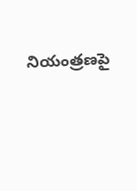నియంత్రణపై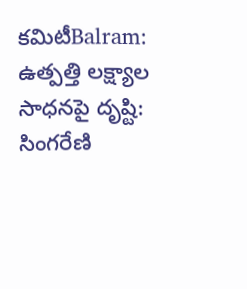కమిటీBalram: ఉత్పత్తి లక్ష్యాల సాధనపై దృష్టి: సింగరేణి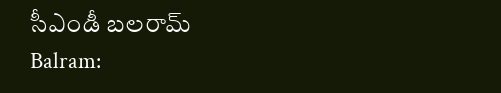సీఎండీ బలరామ్
Balram: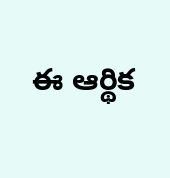ఈ ఆర్థిక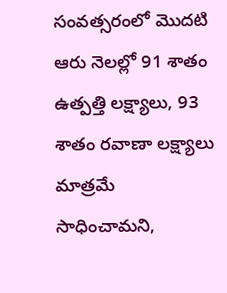సంవత్సరంలో మొదటి ఆరు నెలల్లో 91 శాతం ఉత్పత్తి లక్ష్యాలు, 93 శాతం రవాణా లక్ష్యాలు మాత్రమే సాధించామని,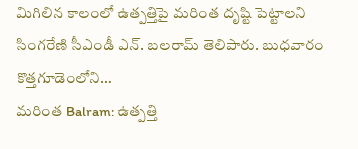మిగిలిన కాలంలో ఉత్పత్తిపై మరింత దృష్టి పెట్టాలని సింగరేణి సీఎండీ ఎన్. బలరామ్ తెలిపారు. బుధవారం కొత్తగూడెంలోని…
మరింత Balram: ఉత్పత్తి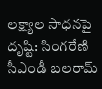లక్ష్యాల సాధనపై దృష్టి: సింగరేణి సీఎండీ బలరామ్